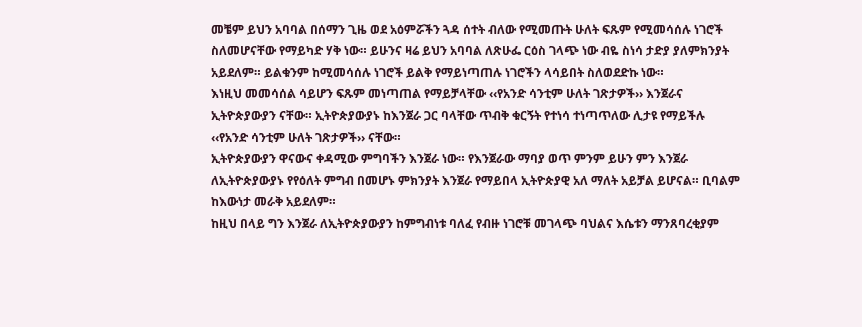መቼም ይህን አባባል በሰማን ጊዜ ወደ አዕምሯችን ጓዳ ሰተት ብለው የሚመጡት ሁለት ፍጹም የሚመሳሰሉ ነገሮች ስለመሆናቸው የማይካድ ሃቅ ነው። ይሁንና ዛሬ ይህን አባባል ለጽሁፌ ርዕስ ገላጭ ነው ብዬ ስነሳ ታድያ ያለምክንያት አይደለም። ይልቁንም ከሚመሳሰሉ ነገሮች ይልቅ የማይነጣጠሉ ነገሮችን ላሳይበት ስለወደድኩ ነው።
እነዚህ መመሳሰል ሳይሆን ፍጹም መነጣጠል የማይቻላቸው ‹‹የአንድ ሳንቲም ሁለት ገጽታዎች›› እንጀራና ኢትዮጵያውያን ናቸው። ኢትዮጵያውያኑ ከእንጀራ ጋር ባላቸው ጥብቅ ቁርኝት የተነሳ ተነጣጥለው ሊታዩ የማይችሉ ‹‹የአንድ ሳንቲም ሁለት ገጽታዎች›› ናቸው።
ኢትዮጵያውያን ዋናውና ቀዳሚው ምግባችን እንጀራ ነው። የእንጀራው ማባያ ወጥ ምንም ይሁን ምን እንጀራ ለኢትዮጵያውያኑ የየዕለት ምግብ በመሆኑ ምክንያት እንጀራ የማይበላ ኢትዮጵያዊ አለ ማለት አይቻል ይሆናል። ቢባልም ከእውነታ መራቅ አይደለም።
ከዚህ በላይ ግን እንጀራ ለኢትዮጵያውያን ከምግብነቱ ባለፈ የብዙ ነገሮቹ መገላጭ ባህልና እሴቱን ማንጸባረቂያም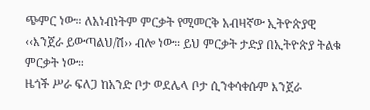ጭምር ነው። ለአነብነትም ምርቃት የሚመርቅ አብዛኛው ኢትዮጵያዊ ‹‹እንጀራ ይውጣልህ/ሽ›› ብሎ ነው። ይህ ምርቃት ታድያ በኢትዮጵያ ትልቁ ምርቃት ነው።
ዜጎች ሥራ ፍለጋ ከአንድ ቦታ ወደሌላ ቦታ ሲንቀሳቀሱም እንጀራ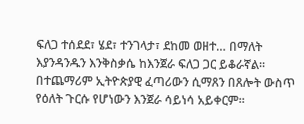ፍለጋ ተሰደደ፣ ሄደ፣ ተንገላታ፣ ደከመ ወዘተ… በማለት እያንዳንዱን እንቅስቃሴ ከእንጀራ ፍለጋ ጋር ይቆራኛል። በተጨማሪም ኢትዮጵያዊ ፈጣሪውን ሲማጸን በጸሎት ውስጥ የዕለት ጉርሱ የሆነውን እንጀራ ሳይነሳ አይቀርም።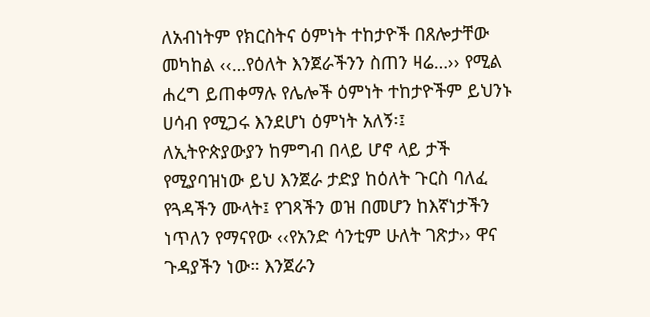ለአብነትም የክርስትና ዕምነት ተከታዮች በጸሎታቸው መካከል ‹‹…የዕለት እንጀራችንን ስጠን ዛሬ…›› የሚል ሐረግ ይጠቀማሉ የሌሎች ዕምነት ተከታዮችም ይህንኑ ሀሳብ የሚጋሩ እንደሆነ ዕምነት አለኝ፡፤
ለኢትዮጵያውያን ከምግብ በላይ ሆኖ ላይ ታች የሚያባዝነው ይህ እንጀራ ታድያ ከዕለት ጉርስ ባለፈ የጓዳችን ሙላት፤ የገጻችን ወዝ በመሆን ከእኛነታችን ነጥለን የማናየው ‹‹የአንድ ሳንቲም ሁለት ገጽታ›› ዋና ጉዳያችን ነው። እንጀራን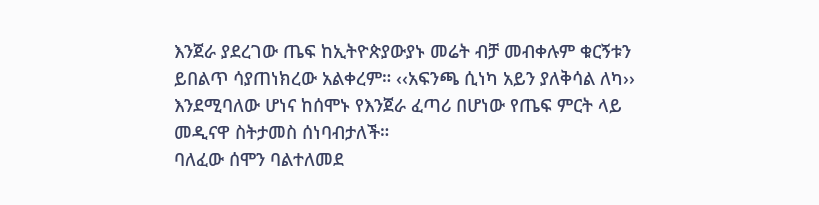እንጀራ ያደረገው ጤፍ ከኢትዮጵያውያኑ መሬት ብቻ መብቀሉም ቁርኝቱን ይበልጥ ሳያጠነክረው አልቀረም። ‹‹አፍንጫ ሲነካ አይን ያለቅሳል ለካ›› እንደሚባለው ሆነና ከሰሞኑ የእንጀራ ፈጣሪ በሆነው የጤፍ ምርት ላይ መዲናዋ ስትታመስ ሰነባብታለች።
ባለፈው ሰሞን ባልተለመደ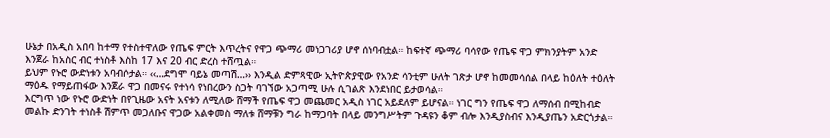ሁኔታ በአዲስ አበባ ከተማ የተስተዋለው የጤፍ ምርት እጥረትና የዋጋ ጭማሪ መነጋገሪያ ሆኖ ሰነባብቷል። ከፍተኛ ጭማሪ ባሳየው የጤፍ ዋጋ ምክንያትም አንድ እንጀራ ከአስር ብር ተነስቶ እስከ 17 እና 20 ብር ድረስ ተሸጧል።
ይህም የኑሮ ውድነቱን አባብሶታል። ‹‹…ደግሞ ባይኔ መጣሽ…›› እንዲል ድምጻዊው ኢትዮጵያዊው የአንድ ሳንቲም ሁለት ገጽታ ሆኖ ከመመሳሰል በላይ ከዕለት ተዕለት ማዕዱ የማይጠፋው እንጀራ ዋጋ በመናሩ የተነሳ የነበረውን ስጋት ባገኘው አጋጣሚ ሁሉ ሲገልጽ እንደነበር ይታወሳል።
እርግጥ ነው የኑሮ ውድነት በየጊዜው አናት አናቱን ለሚለው ሸማች የጤፍ ዋጋ መጨመር አዲስ ነገር አይደለም ይሆናል። ነገር ግን የጤፍ ዋጋ ለማሰብ በሚከብድ መልኩ ድንገት ተነስቶ ሽምጥ መጋለቡና ዋጋው አልቀመስ ማለቱ ሸማቹን ግራ ከማጋባት በላይ መንግሥትም ጉዳዩን ቆም ብሎ እንዲያስብና እንዲያጤን አድርጎታል።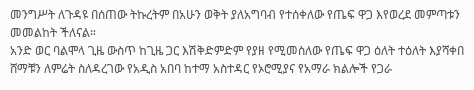መንግሥት ለጉዳዩ በሰጠው ትኩረትም በአሁን ወቅት ያለአግባብ የተሰቀለው የጤፍ ዋጋ እየወረደ መምጣቱን መመልከት ችለናል።
አንድ ወር ባልሞላ ጊዜ ውስጥ ከጊዜ ጋር እሽቅድምድም የያዘ የሚመስለው የጤፍ ዋጋ ዕለት ተዕለት እያሻቀበ ሸማቹን ለምሬት ስለዳረገው የአዲስ አበባ ከተማ አስተዳር የኦሮሚያና የአማራ ክልሎች የጋራ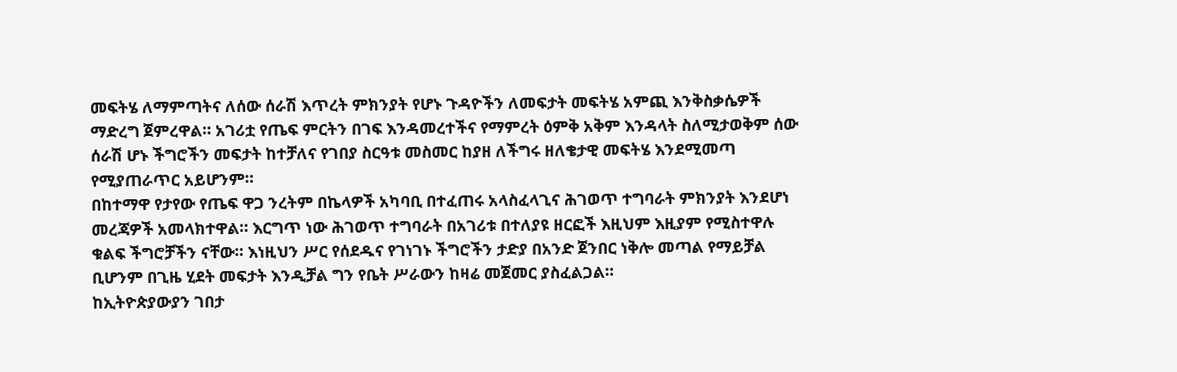መፍትሄ ለማምጣትና ለሰው ሰራሽ እጥረት ምክንያት የሆኑ ጉዳዮችን ለመፍታት መፍትሄ አምጪ እንቅስቃሴዎች ማድረግ ጀምረዋል። አገሪቷ የጤፍ ምርትን በገፍ እንዳመረተችና የማምረት ዕምቅ አቅም እንዳላት ስለሚታወቅም ሰው ሰራሽ ሆኑ ችግሮችን መፍታት ከተቻለና የገበያ ስርዓቱ መስመር ከያዘ ለችግሩ ዘለቄታዊ መፍትሄ እንደሚመጣ የሚያጠራጥር አይሆንም።
በከተማዋ የታየው የጤፍ ዋጋ ንረትም በኬላዎች አካባቢ በተፈጠሩ አላስፈላጊና ሕገወጥ ተግባራት ምክንያት እንደሆነ መረጃዎች አመላክተዋል። እርግጥ ነው ሕገወጥ ተግባራት በአገሪቱ በተለያዩ ዘርፎች እዚህም እዚያም የሚስተዋሉ ቁልፍ ችግሮቻችን ናቸው። እነዚህን ሥር የሰደዱና የገነገኑ ችግሮችን ታድያ በአንድ ጀንበር ነቅሎ መጣል የማይቻል ቢሆንም በጊዜ ሂደት መፍታት እንዲቻል ግን የቤት ሥራውን ከዛሬ መጀመር ያስፈልጋል።
ከኢትዮጵያውያን ገበታ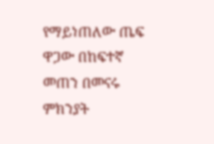የማይነጠለው ጤፍ ዋጋው በከፍተኛ መጠን በመናሩ ምክንያት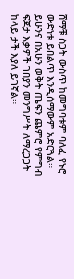ሸማቹ ስጋት ውስጥ ከመግባቱም ባለፈ የኑሮ ውድነቱ ይበልጥ እንዲሰማውም አድርጓል። ይሁንና በአሁን ወቅት ጤፍን ጨምሮ የምግብ ፍጆታ እቃዎች ገበያን መንግሥት ለማረጋጋት ከላይ ታች እያለ ይገኛል።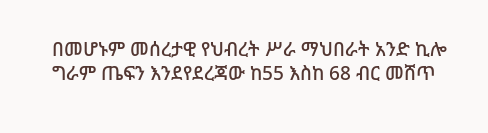በመሆኑም መሰረታዊ የህብረት ሥራ ማህበራት አንድ ኪሎ ግራም ጤፍን እንደየደረጃው ከ55 እስከ 68 ብር መሸጥ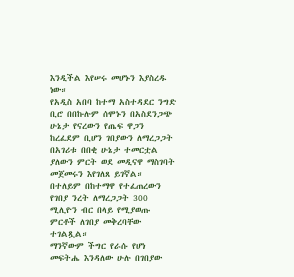እንዲችል እየሠሩ መሆኑን እያስረዱ ነው።
የአዲስ አበባ ከተማ አስተዳደር ንግድ ቢሮ በበኩሉም ሰሞኑን በአስደንጋጭ ሁኔታ የናረውን የጤፍ ዋጋን ከረፈደም ቢሆን ገበያውን ለማረጋጋት በአገሪቱ በበቂ ሁኔታ ተመርቷል ያለውን ምርት ወደ መዲናዋ ማስገባት መጀመሩን እየገለጸ ይገኛል። በተለይም በከተማዋ የተፈጠረውን የገበያ ንረት ለማረጋጋት 300 ሚሊዮን ብር በላይ የሚያወጡ ምርቶች ለገበያ መቅረባቸው ተገልጿል።
ማንኛውም ችግር የራሱ የሆነ መፍትሔ እንዳለው ሁሉ በገበያው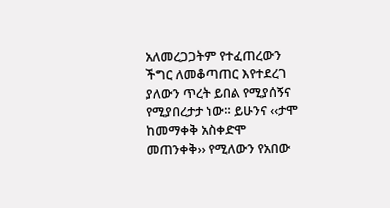አለመረጋጋትም የተፈጠረውን ችግር ለመቆጣጠር እየተደረገ ያለውን ጥረት ይበል የሚያሰኝና የሚያበረታታ ነው። ይሁንና ‹‹ታሞ ከመማቀቅ አስቀድሞ መጠንቀቅ›› የሚለውን የአበው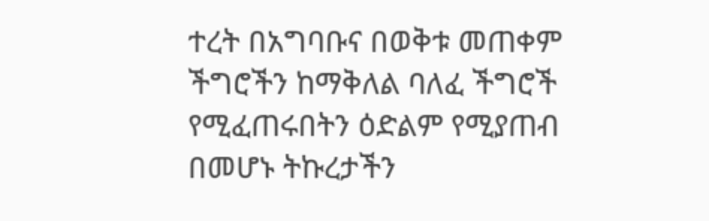ተረት በአግባቡና በወቅቱ መጠቀም ችግሮችን ከማቅለል ባለፈ ችግሮች የሚፈጠሩበትን ዕድልም የሚያጠብ በመሆኑ ትኩረታችን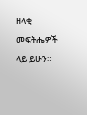ዘላቂ መፍትሔዎች ላይ ይሁን።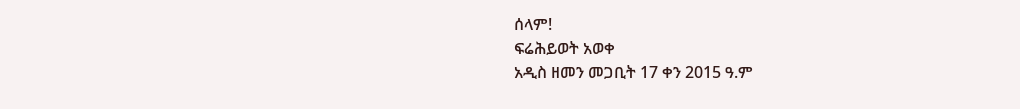ሰላም!
ፍሬሕይወት አወቀ
አዲስ ዘመን መጋቢት 17 ቀን 2015 ዓ.ም